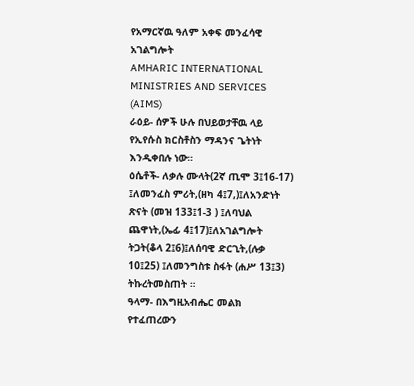የአማርኛዉ ዓለም አቀፍ መንፈሳዊ አገልግሎት
AMHARIC INTERNATIONAL MINISTRIES AND SERVICES (AIMS)
ራዕይ- ሰዎች ሁሉ በህይወታቸዉ ላይ የኢየሱስ ክርስቶስን ማዳንና ጌትነት እንዲቀበሉ ነው።
ዕሴቶች- ለቃሉ ሙላት(2ኛ ጢሞ 3፤16-17) ፤ለመንፈስ ምሪት,(ዘካ 4፤7,)፤ለአንድነት ጽናት (መዝ 133፤1-3 ) ፤ለባህል ጨዋነት,(ኤፊ 4፤17)፤ለአገልግሎት ትጋት(ቆላ 2፤6)፤ለሰባዊ ድርጊት,(ሉቃ 10፤25) ፤ለመንግስቱ ስፋት (ሐሥ 13፤3) ትኩረትመስጠት ።
ዓላማ- በእግዚአብሔር መልክ የተፈጠረውን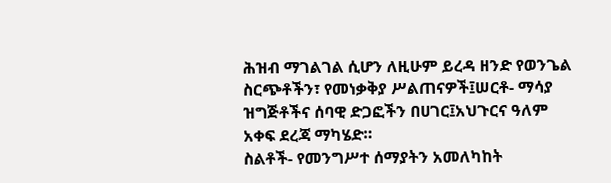ሕዝብ ማገልገል ሲሆን ለዚሁም ይረዳ ዘንድ የወንጌል ስርጭቶችን፣ የመነቃቅያ ሥልጠናዎች፤ሠርቶ- ማሳያ ዝግጅቶችና ሰባዊ ድጋፎችን በሀገር፤አህጉርና ዓለም አቀፍ ደረጃ ማካሄድ።
ስልቶች- የመንግሥተ ሰማያትን አመለካከት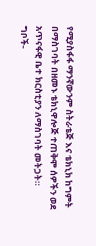የሚያስፋፋ ማንኛውንም ስትራቴጅ እና ቴክኒክ ከግምት በማስገባት በዘመኑ ቴክኒዋሎጅ ተጠቅሞ ሰዎችን ወደ አጥናፋዊ ቤተ ክርስቲያን ለማስገባት መትጋት።
ግቦች-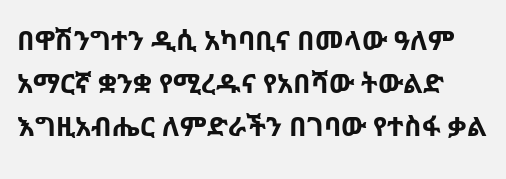በዋሽንግተን ዲሲ አካባቢና በመላው ዓለም አማርኛ ቋንቋ የሚረዱና የአበሻው ትውልድ እግዚአብሔር ለምድራችን በገባው የተስፋ ቃል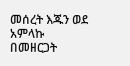መሰረት እጁን ወደ አምላኩ በመዘርጋት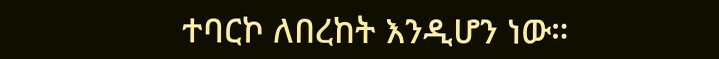ተባርኮ ለበረከት እንዲሆን ነው።